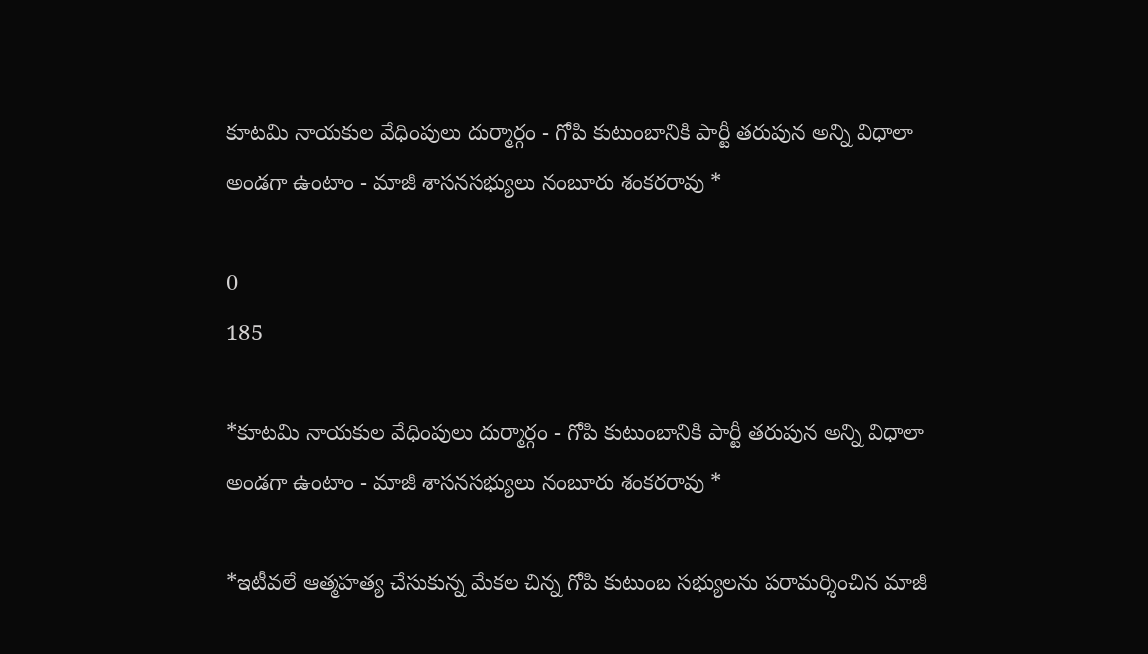కూటమి నాయకుల వేధింపులు దుర్మార్గం - గోపి కుటుంబానికి పార్టీ తరుపున అన్ని విధాలా అండగా ఉంటాం - మాజీ శాసనసభ్యులు నంబూరు శంకరరావు *

0
185

*కూటమి నాయకుల వేధింపులు దుర్మార్గం - గోపి కుటుంబానికి పార్టీ తరుపున అన్ని విధాలా అండగా ఉంటాం - మాజీ శాసనసభ్యులు నంబూరు శంకరరావు *

*ఇటీవలే ఆత్మహత్య చేసుకున్న మేకల చిన్న గోపి కుటుంబ సభ్యులను పరామర్శించిన మాజీ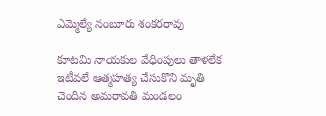ఎమ్మెల్యే నంబూరు శంకరరావు

కూటమి నాయకుల వేధింపులు తాళలేక ఇటీవలే ఆత్మహత్య చేసుకొని మృతి చెందిన అమరావతి మండలం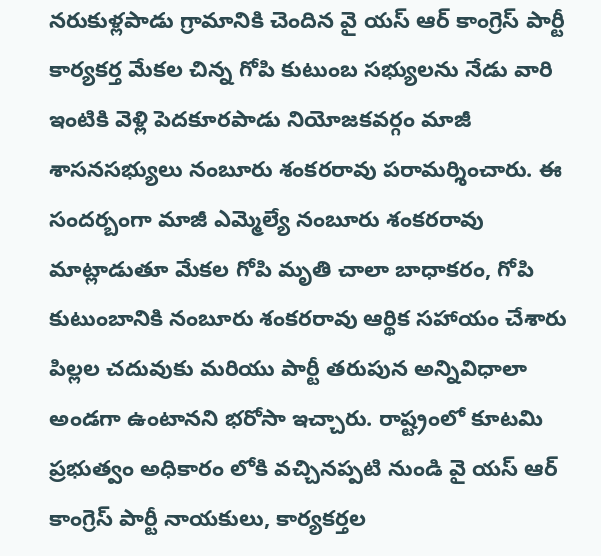నరుకుళ్లపాడు గ్రామానికి చెందిన వై యస్ ఆర్ కాంగ్రెస్ పార్టీ కార్యకర్త మేకల చిన్న గోపి కుటుంబ సభ్యులను నేడు వారి ఇంటికి వెళ్లి పెదకూరపాడు నియోజకవర్గం మాజీ శాసనసభ్యులు నంబూరు శంకరరావు పరామర్శించారు. ఈ సందర్బంగా మాజీ ఎమ్మెల్యే నంబూరు శంకరరావు మాట్లాడుతూ మేకల గోపి మృతి చాలా బాధాకరం, గోపి కుటుంబానికి నంబూరు శంకరరావు ఆర్థిక సహాయం చేశారు పిల్లల చదువుకు మరియు పార్టీ తరుపున అన్నివిధాలా అండగా ఉంటానని భరోసా ఇచ్చారు. రాష్ట్రంలో కూటమి ప్రభుత్వం అధికారం లోకి వచ్చినప్పటి నుండి వై యస్ ఆర్ కాంగ్రెస్ పార్టీ నాయకులు, కార్యకర్తల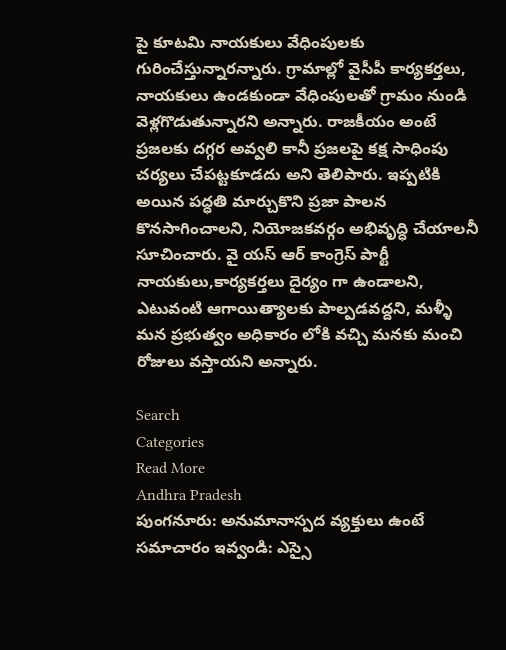పై కూటమి నాయకులు వేధింపులకు గురించేస్తున్నారన్నారు. గ్రామాల్లో వైసీపీ కార్యకర్తలు, నాయకులు ఉండకుండా వేధింపులతో గ్రామం నుండి వెళ్లగొడుతున్నారని అన్నారు. రాజకీయం అంటే ప్రజలకు దగ్గర అవ్వలి కానీ ప్రజలపై కక్ష సాధింపు చర్యలు చేపట్టకూడదు అని తెలిపారు. ఇప్పటికి అయిన పద్ధతి మార్చుకొని ప్రజా పాలన కొనసాగించాలని, నియోజకవర్గం అభివృద్ధి చేయాలనీ సూచించారు. వై యస్ ఆర్ కాంగ్రెస్ పార్టీ నాయకులు,కార్యకర్తలు దైర్యం గా ఉండాలని, ఎటువంటి ఆగాయిత్యాలకు పాల్పడవద్దని, మళ్ళీ మన ప్రభుత్వం అధికారం లోకి వచ్చి మనకు మంచి రోజులు వస్తాయని అన్నారు.

Search
Categories
Read More
Andhra Pradesh
పుంగనూరు: అనుమానాస్పద వ్యక్తులు ఉంటే సమాచారం ఇవ్వండి: ఎస్సై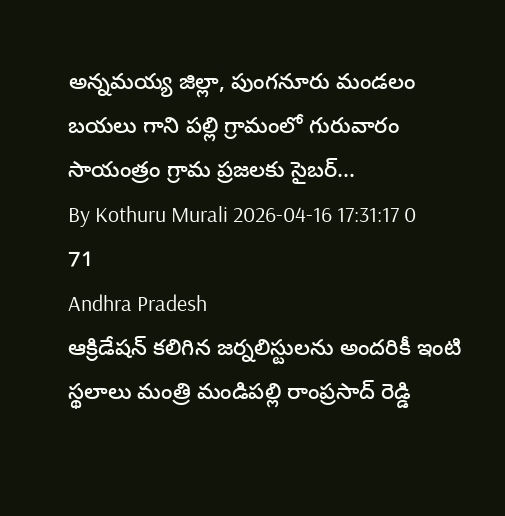అన్నమయ్య జిల్లా, పుంగనూరు మండలం బయలు గాని పల్లి గ్రామంలో గురువారం సాయంత్రం గ్రామ ప్రజలకు సైబర్...
By Kothuru Murali 2026-04-16 17:31:17 0 71
Andhra Pradesh
ఆక్రిడేషన్ కలిగిన జర్నలిస్టులను అందరికీ ఇంటి స్థలాలు మంత్రి మండిపల్లి రాంప్రసాద్ రెడ్డి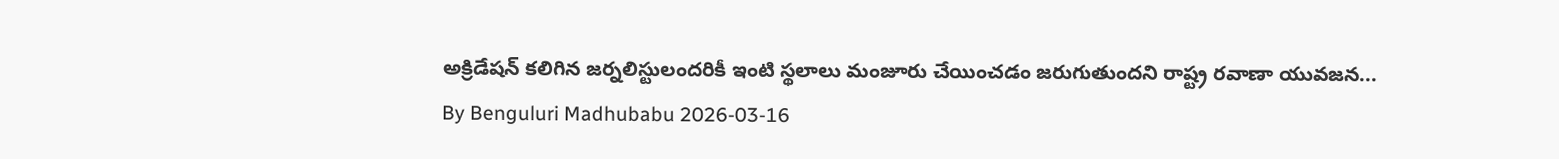అక్రిడేషన్ కలిగిన జర్నలిస్టులందరికీ ఇంటి స్థలాలు మంజూరు చేయించడం జరుగుతుందని రాష్ట్ర రవాణా యువజన...
By Benguluri Madhubabu 2026-03-16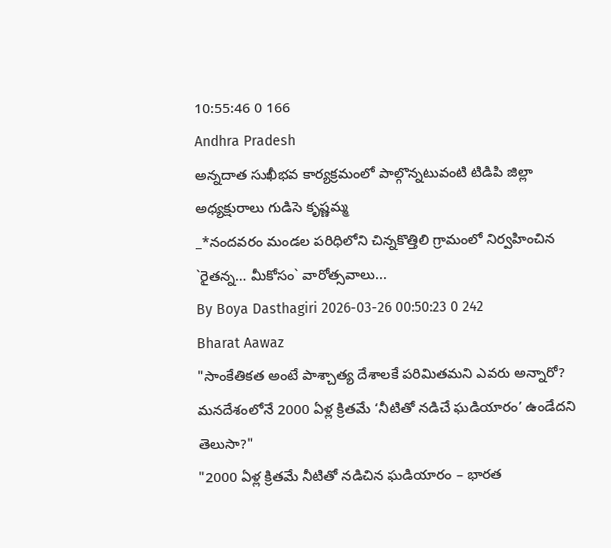10:55:46 0 166
Andhra Pradesh
అన్నదాత సుఖీభవ కార్యక్రమంలో పాల్గొన్నటువంటి టిడిపి జిల్లా అధ్యక్షురాలు గుడిసె కృష్ణమ్మ
_*నందవరం మండల పరిధిలోని చిన్నకొత్తిలి గ్రామంలో నిర్వహించిన `రైతన్న… మీకోసం` వారోత్సవాలు...
By Boya Dasthagiri 2026-03-26 00:50:23 0 242
Bharat Aawaz
"సాంకేతికత అంటే పాశ్చాత్య దేశాలకే పరిమితమని ఎవరు అన్నారో? మనదేశంలోనే 2000 ఏళ్ల క్రితమే ‘నీటితో నడిచే ఘడియారం’ ఉండేదని తెలుసా?"
"2000 ఏళ్ల క్రితమే నీటితో నడిచిన ఘడియారం – భారత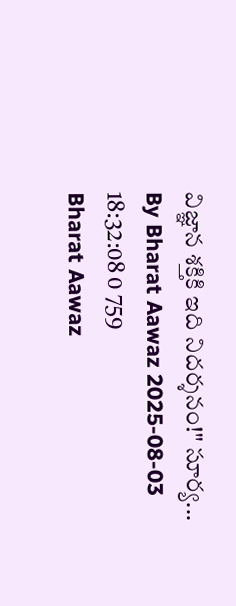విజ్ఞాన శక్తికి ఇది నిదర్శనం!" సూర్య...
By Bharat Aawaz 2025-08-03 18:32:08 0 759
Bharat Aawaz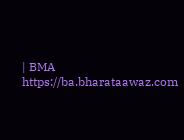| BMA https://ba.bharataawaz.com